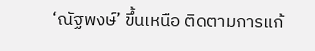‘ณัฐพงษ์’ ขึ้นเหนือ ติดตามการแก้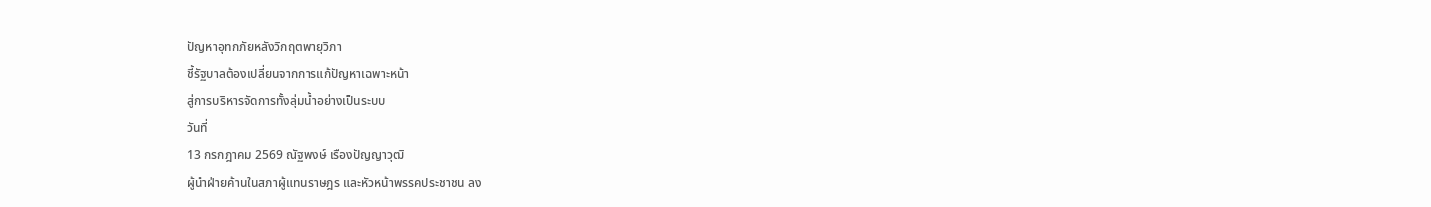ปัญหาอุทกภัยหลังวิกฤตพายุวิภา
ชี้รัฐบาลต้องเปลี่ยนจากการแก้ปัญหาเฉพาะหน้า
สู่การบริหารจัดการทั้งลุ่มน้ำอย่างเป็นระบบ
วันที่
13 กรกฎาคม 2569 ณัฐพงษ์ เรืองปัญญาวุฒิ
ผู้นำฝ่ายค้านในสภาผู้แทนราษฎร และหัวหน้าพรรคประชาชน ลง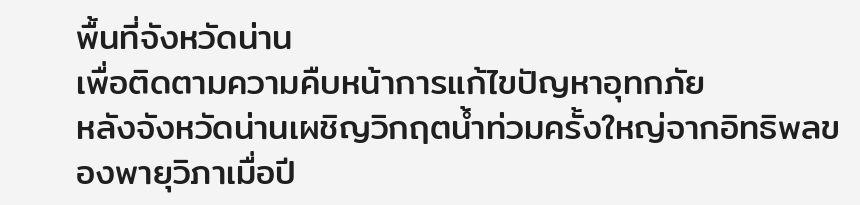พื้นที่จังหวัดน่าน
เพื่อติดตามความคืบหน้าการแก้ไขปัญหาอุทกภัย
หลังจังหวัดน่านเผชิญวิกฤตน้ำท่วมครั้งใหญ่จากอิทธิพลของพายุวิภาเมื่อปี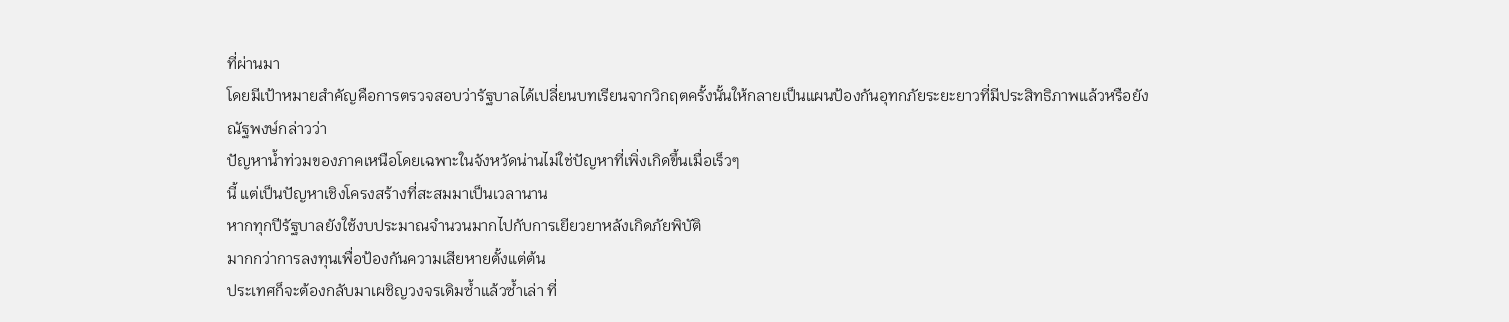ที่ผ่านมา
โดยมีเป้าหมายสำคัญคือการตรวจสอบว่ารัฐบาลได้เปลี่ยนบทเรียนจากวิกฤตครั้งนั้นให้กลายเป็นแผนป้องกันอุทกภัยระยะยาวที่มีประสิทธิภาพแล้วหรือยัง
ณัฐพงษ์กล่าวว่า
ปัญหาน้ำท่วมของภาคเหนือโดยเฉพาะในจังหวัดน่านไม่ใช่ปัญหาที่เพิ่งเกิดขึ้นเมื่อเร็วๆ
นี้ แต่เป็นปัญหาเชิงโครงสร้างที่สะสมมาเป็นเวลานาน
หากทุกปีรัฐบาลยังใช้งบประมาณจำนวนมากไปกับการเยียวยาหลังเกิดภัยพิบัติ
มากกว่าการลงทุนเพื่อป้องกันความเสียหายตั้งแต่ต้น
ประเทศก็จะต้องกลับมาเผชิญวงจรเดิมซ้ำแล้วซ้ำเล่า ที่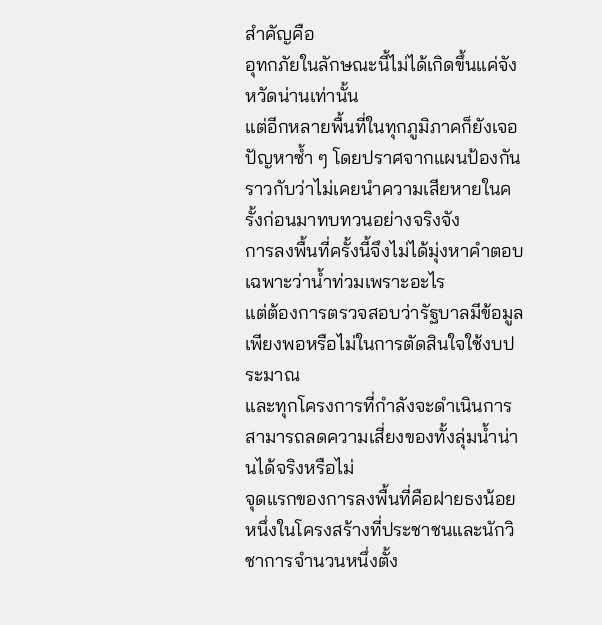สำคัญคือ
อุทกภัยในลักษณะนี้ไม่ได้เกิดขึ้นแค่จังหวัดน่านเท่านั้น
แต่อีกหลายพื้นที่ในทุกภูมิภาคก็ยังเจอปัญหาซ้ำ ๆ โดยปราศจากแผนป้องกัน
ราวกับว่าไม่เคยนำความเสียหายในครั้งก่อนมาทบทวนอย่างจริงจัง
การลงพื้นที่ครั้งนี้จึงไม่ได้มุ่งหาคำตอบเฉพาะว่าน้ำท่วมเพราะอะไร
แต่ต้องการตรวจสอบว่ารัฐบาลมีข้อมูลเพียงพอหรือไม่ในการตัดสินใจใช้งบประมาณ
และทุกโครงการที่กำลังจะดำเนินการสามารถลดความเสี่ยงของทั้งลุ่มน้ำน่านได้จริงหรือไม่
จุดแรกของการลงพื้นที่คือฝายธงน้อย
หนึ่งในโครงสร้างที่ประชาชนและนักวิชาการจำนวนหนึ่งตั้ง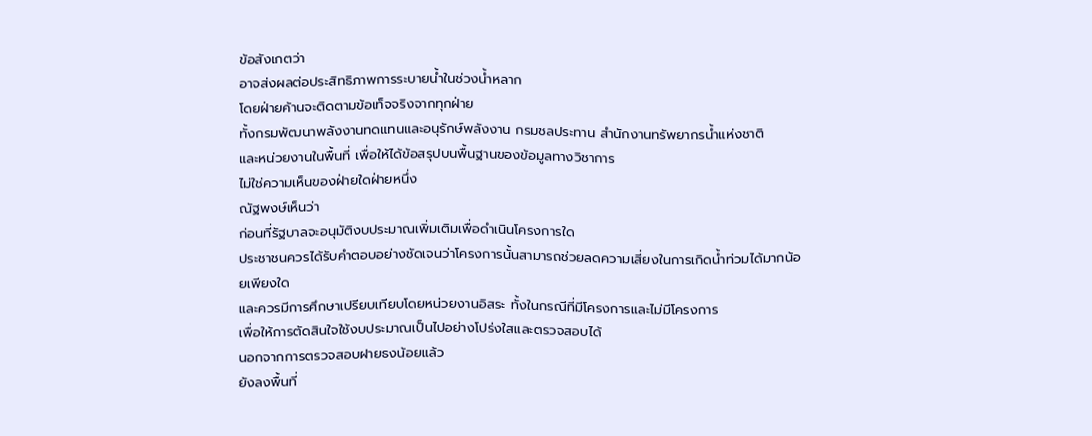ข้อสังเกตว่า
อาจส่งผลต่อประสิทธิภาพการระบายน้ำในช่วงน้ำหลาก
โดยฝ่ายค้านจะติดตามข้อเท็จจริงจากทุกฝ่าย
ทั้งกรมพัฒนาพลังงานทดแทนและอนุรักษ์พลังงาน กรมชลประทาน สำนักงานทรัพยากรน้ำแห่งชาติ
และหน่วยงานในพื้นที่ เพื่อให้ได้ข้อสรุปบนพื้นฐานของข้อมูลทางวิชาการ
ไม่ใช่ความเห็นของฝ่ายใดฝ่ายหนึ่ง
ณัฐพงษ์เห็นว่า
ก่อนที่รัฐบาลจะอนุมัติงบประมาณเพิ่มเติมเพื่อดำเนินโครงการใด
ประชาชนควรได้รับคำตอบอย่างชัดเจนว่าโครงการนั้นสามารถช่วยลดความเสี่ยงในการเกิดน้ำท่วมได้มากน้อยเพียงใด
และควรมีการศึกษาเปรียบเทียบโดยหน่วยงานอิสระ ทั้งในกรณีที่มีโครงการและไม่มีโครงการ
เพื่อให้การตัดสินใจใช้งบประมาณเป็นไปอย่างโปร่งใสและตรวจสอบได้
นอกจากการตรวจสอบฝายธงน้อยแล้ว
ยังลงพื้นที่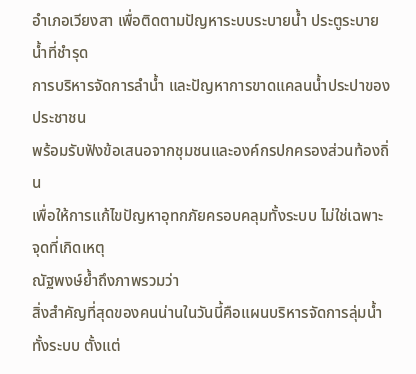อำเภอเวียงสา เพื่อติดตามปัญหาระบบระบายน้ำ ประตูระบายน้ำที่ชำรุด
การบริหารจัดการลำน้ำ และปัญหาการขาดแคลนน้ำประปาของประชาชน
พร้อมรับฟังข้อเสนอจากชุมชนและองค์กรปกครองส่วนท้องถิ่น
เพื่อให้การแก้ไขปัญหาอุทกภัยครอบคลุมทั้งระบบ ไม่ใช่เฉพาะจุดที่เกิดเหตุ
ณัฐพงษ์ย้ำถึงภาพรวมว่า
สิ่งสำคัญที่สุดของคนน่านในวันนี้คือแผนบริหารจัดการลุ่มน้ำทั้งระบบ ตั้งแต่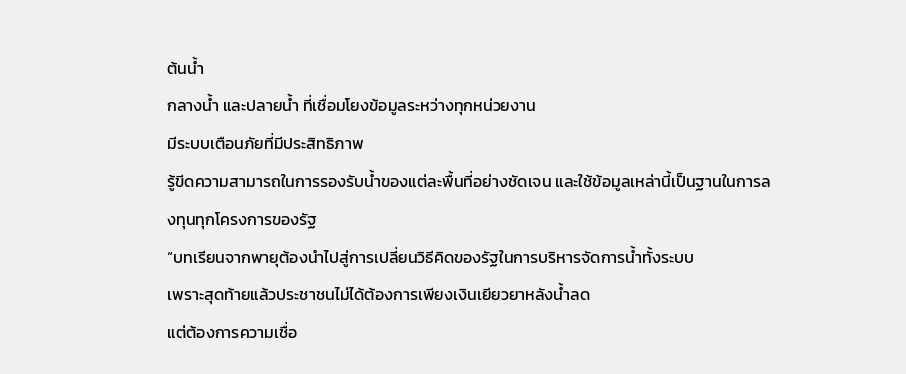ต้นน้ำ
กลางน้ำ และปลายน้ำ ที่เชื่อมโยงข้อมูลระหว่างทุกหน่วยงาน
มีระบบเตือนภัยที่มีประสิทธิภาพ
รู้ขีดความสามารถในการรองรับน้ำของแต่ละพื้นที่อย่างชัดเจน และใช้ข้อมูลเหล่านี้เป็นฐานในการลงทุนทุกโครงการของรัฐ
“บทเรียนจากพายุต้องนำไปสู่การเปลี่ยนวิธีคิดของรัฐในการบริหารจัดการน้ำทั้งระบบ
เพราะสุดท้ายแล้วประชาชนไม่ได้ต้องการเพียงเงินเยียวยาหลังน้ำลด
แต่ต้องการความเชื่อ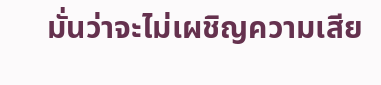มั่นว่าจะไม่เผชิญความเสีย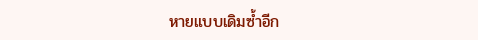หายแบบเดิมซ้ำอีก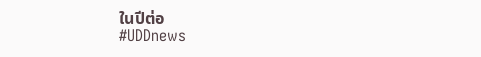ในปีต่อ
#UDDnews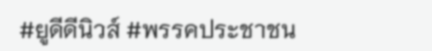#ยูดีดีนิวส์ #พรรคประชาชน